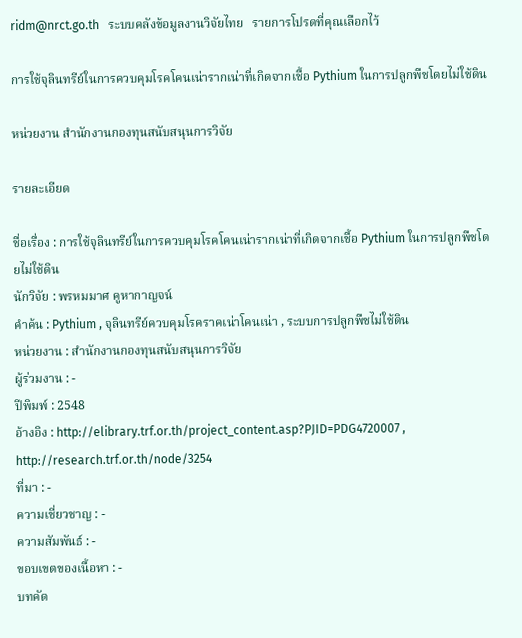ridm@nrct.go.th   ระบบคลังข้อมูลงานวิจัยไทย   รายการโปรดที่คุณเลือกไว้

การใช้จุลินทรีย์ในการควบคุมโรคโคนเน่ารากเน่าที่เกิดจากเชื้อ Pythium ในการปลูกพืชโดยไม่ใช้ดิน

หน่วยงาน สำนักงานกองทุนสนับสนุนการวิจัย

รายละเอียด

ชื่อเรื่อง : การใช้จุลินทรีย์ในการควบคุมโรคโคนเน่ารากเน่าที่เกิดจากเชื้อ Pythium ในการปลูกพืชโดยไม่ใช้ดิน
นักวิจัย : พรหมมาศ คูหากาญจน์
คำค้น : Pythium , จุลินทรีย์ควบคุมโรคราคเน่าโคนเน่า , ระบบการปลูกพืชไม่ใช้ดิน
หน่วยงาน : สำนักงานกองทุนสนับสนุนการวิจัย
ผู้ร่วมงาน : -
ปีพิมพ์ : 2548
อ้างอิง : http://elibrary.trf.or.th/project_content.asp?PJID=PDG4720007 , http://research.trf.or.th/node/3254
ที่มา : -
ความเชี่ยวชาญ : -
ความสัมพันธ์ : -
ขอบเขตของเนื้อหา : -
บทคัด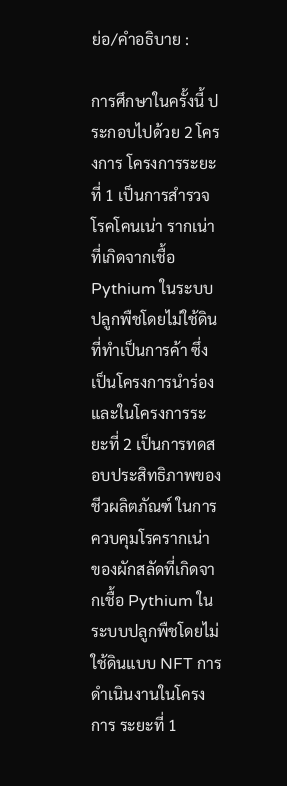ย่อ/คำอธิบาย :

การศึกษาในครั้งนี้ ประกอบไปด้วย 2 โครงการ โครงการระยะที่ 1 เป็นการสำรวจโรคโคนเน่า รากเน่าที่เกิดจากเชื้อ Pythium ในระบบปลูกพืชโดยไม่ใช้ดินที่ทำเป็นการค้า ซึ่งเป็นโครงการนำร่อง และในโครงการระยะที่ 2 เป็นการทดสอบประสิทธิภาพของชีวผลิตภัณฑ์ ในการควบคุมโรครากเน่า ของผักสลัดที่เกิดจากเชื้อ Pythium ในระบบปลูกพืชโดยไม่ใช้ดินแบบ NFT การดำเนินงานในโครงการ ระยะที่ 1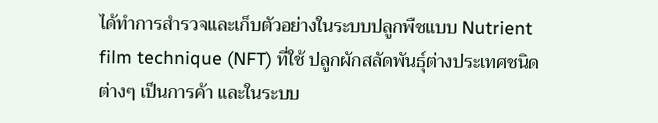ได้ทำการสำรวจและเก็บตัวอย่างในระบบปลูกพืชแบบ Nutrient film technique (NFT) ที่ใช้ ปลูกผักสลัดพันธุ์ต่างประเทศชนิดต่างๆ เป็นการค้า และในระบบ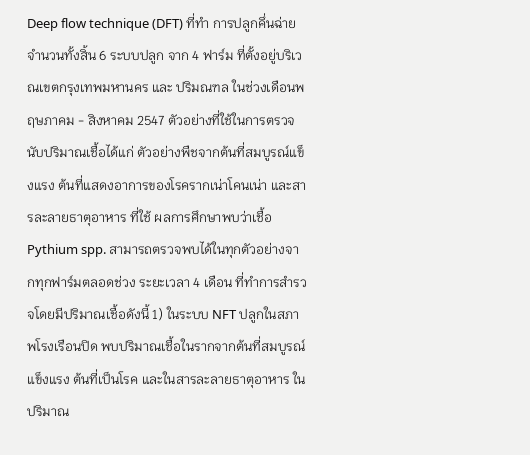Deep flow technique (DFT) ที่ทำ การปลูกคึ่นฉ่าย จำนวนทั้งสิ้น 6 ระบบปลูก จาก 4 ฟาร์ม ที่ตั้งอยู่บริเวณเขตกรุงเทพมหานคร และ ปริมณฑล ในช่วงเดือนพฤษภาคม - สิงหาคม 2547 ตัวอย่างที่ใช้ในการตรวจนับปริมาณเชื้อได้แก่ ตัวอย่างพืชจากต้นที่สมบูรณ์แข็งแรง ต้นที่แสดงอาการของโรครากเน่าโคนเน่า และสารละลายธาตุอาหาร ที่ใช้ ผลการศึกษาพบว่าเชื้อ Pythium spp. สามารถตรวจพบได้ในทุกตัวอย่างจากทุกฟาร์มตลอดช่วง ระยะเวลา 4 เดือน ที่ทำการสำรวจโดยมีปริมาณเชื้อดังนี้ 1) ในระบบ NFT ปลูกในสภาพโรงเรือนปิด พบปริมาณเชื้อในรากจากต้นที่สมบูรณ์แข็งแรง ต้นที่เป็นโรค และในสารละลายธาตุอาหาร ในปริมาณ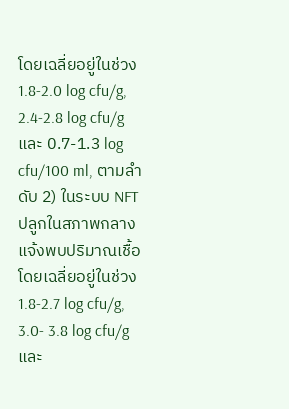โดยเฉลี่ยอยู่ในช่วง 1.8-2.0 log cfu/g, 2.4-2.8 log cfu/g และ 0.7-1.3 log cfu/100 ml, ตามลำดับ 2) ในระบบ NFT ปลูกในสภาพกลางแจ้งพบปริมาณเชื้อโดยเฉลี่ยอยู่ในช่วง 1.8-2.7 log cfu/g, 3.0- 3.8 log cfu/g และ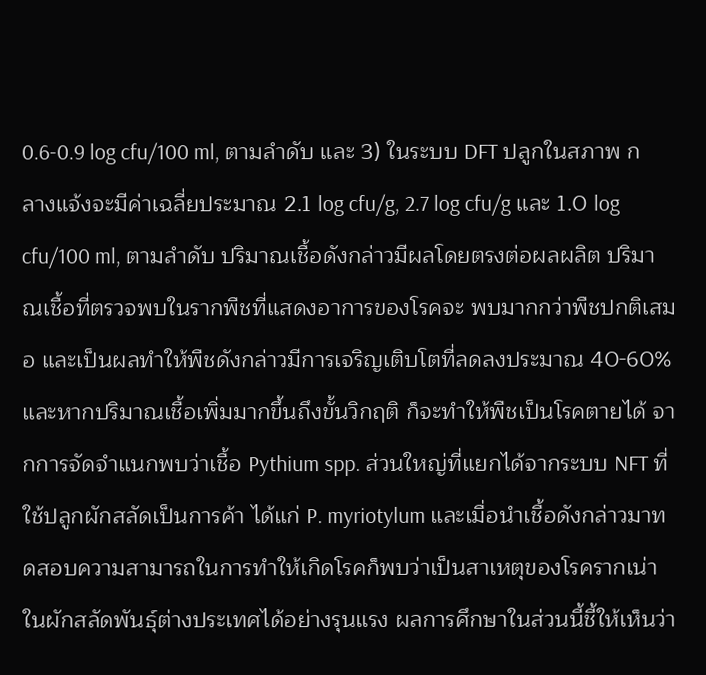0.6-0.9 log cfu/100 ml, ตามลำดับ และ 3) ในระบบ DFT ปลูกในสภาพ กลางแจ้งจะมีค่าเฉลี่ยประมาณ 2.1 log cfu/g, 2.7 log cfu/g และ 1.0 log cfu/100 ml, ตามลำดับ ปริมาณเชื้อดังกล่าวมีผลโดยตรงต่อผลผลิต ปริมาณเชื้อที่ตรวจพบในรากพืชที่แสดงอาการของโรคจะ พบมากกว่าพืชปกติเสมอ และเป็นผลทำให้พืชดังกล่าวมีการเจริญเติบโตที่ลดลงประมาณ 40-60% และหากปริมาณเชื้อเพิ่มมากขึ้นถึงขั้นวิกฤติ ก็จะทำให้พืชเป็นโรคตายได้ จากการจัดจำแนกพบว่าเชื้อ Pythium spp. ส่วนใหญ่ที่แยกได้จากระบบ NFT ที่ใช้ปลูกผักสลัดเป็นการค้า ได้แก่ P. myriotylum และเมื่อนำเชื้อดังกล่าวมาทดสอบความสามารถในการทำให้เกิดโรคก็พบว่าเป็นสาเหตุของโรครากเน่า ในผักสลัดพันธุ์ต่างประเทศได้อย่างรุนแรง ผลการศึกษาในส่วนนี้ชี้ให้เห็นว่า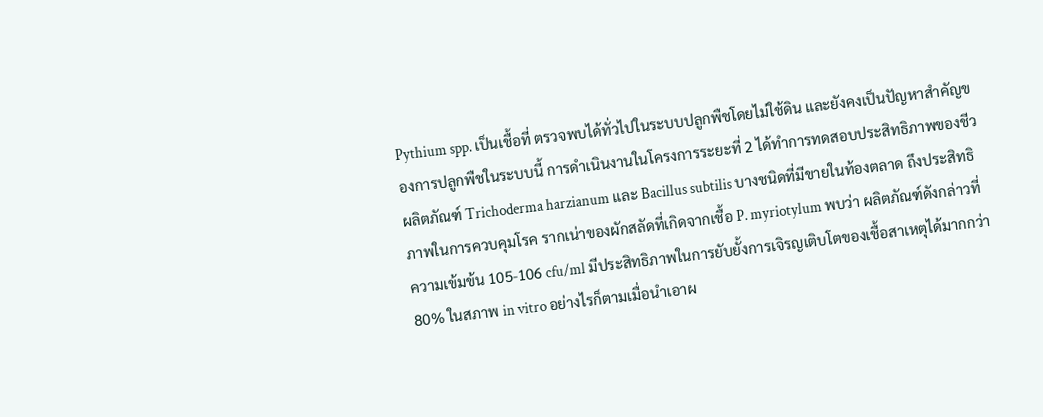Pythium spp. เป็นเชื้อที่ ตรวจพบได้ทั่วไปในระบบปลูกพืชโดยไม่ใช้ดิน และยังคงเป็นปัญหาสำคัญของการปลูกพืชในระบบนี้ การดำเนินงานในโครงการระยะที่ 2 ได้ทำการทดสอบประสิทธิภาพของชีวผลิตภัณฑ์ Trichoderma harzianum และ Bacillus subtilis บางชนิดที่มีขายในท้องตลาด ถึงประสิทธิภาพในการควบคุมโรค รากเน่าของผักสลัดที่เกิดจากเชื้อ P. myriotylum พบว่า ผลิตภัณฑ์ดังกล่าวที่ความเข้มข้น 105-106 cfu/ml มีประสิทธิภาพในการยับยั้งการเจิรญเติบโตของเชื้อสาเหตุได้มากกว่า 80% ในสภาพ in vitro อย่างไรก็ตามเมื่อนำเอาผ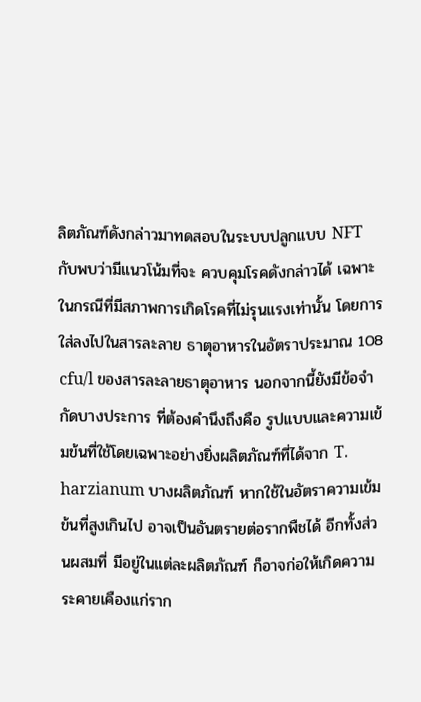ลิตภัณฑ์ดังกล่าวมาทดสอบในระบบปลูกแบบ NFT กับพบว่ามีแนวโน้มที่จะ ควบคุมโรคดังกล่าวได้ เฉพาะในกรณีที่มีสภาพการเกิดโรคที่ไม่รุนแรงเท่านั้น โดยการใส่ลงไปในสารละลาย ธาตุอาหารในอัตราประมาณ 108 cfu/l ของสารละลายธาตุอาหาร นอกจากนี้ยังมีข้อจำกัดบางประการ ที่ต้องคำนึงถึงคือ รูปแบบและความเข้มข้นที่ใช้โดยเฉพาะอย่างยิ่งผลิตภัณฑ์ที่ได้จาก T. harzianum บางผลิตภัณฑ์ หากใช้ในอัตราความเข้มข้นที่สูงเกินไป อาจเป็นอันตรายต่อรากพืชได้ อีกทั้งส่วนผสมที่ มีอยู่ในแต่ละผลิตภัณฑ์ ก็อาจก่อให้เกิดความระคายเคืองแก่ราก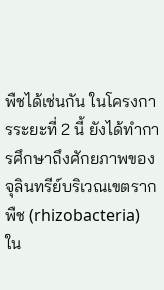พืชได้เช่นกัน ในโครงการระยะที่ 2 นี้ ยังได้ทำการศึกษาถึงศักยภาพของจุลินทรีย์บริเวณเขตรากพืช (rhizobacteria) ใน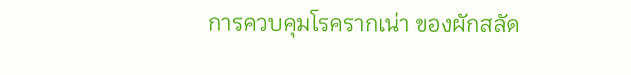การควบคุมโรครากเน่า ของผักสลัด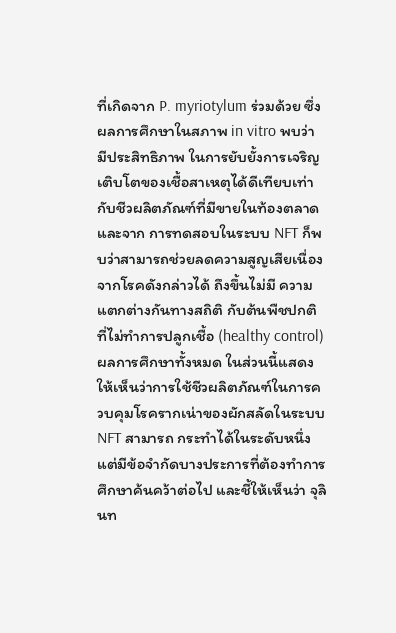ที่เกิดจาก P. myriotylum ร่วมด้วย ซึ่งผลการศึกษาในสภาพ in vitro พบว่า มีประสิทธิภาพ ในการยับยั้งการเจริญเติบโตของเชื้อสาเหตุได้ดีเทียบเท่ากับชีวผลิตภัณฑ์ที่มีขายในท้องตลาดและจาก การทดสอบในระบบ NFT ก็พบว่าสามารถช่วยลดความสูญเสียเนื่องจากโรคดังกล่าวได้ ถึงขึ้นไม่มี ความแตกต่างกันทางสถิติ กับต้นพืชปกติที่ไม่ทำการปลูกเชื้อ (healthy control) ผลการศึกษาทั้งหมด ในส่วนนี้แสดงให้เห็นว่าการใช้ชีวผลิตภัณฑ์ในการควบคุมโรครากเน่าของผักสลัดในระบบ NFT สามารถ กระทำได้ในระดับหนึ่ง แต่มีข้อจำกัดบางประการที่ต้องทำการศึกษาค้นคว้าต่อไป และชี้ให้เห็นว่า จุลินท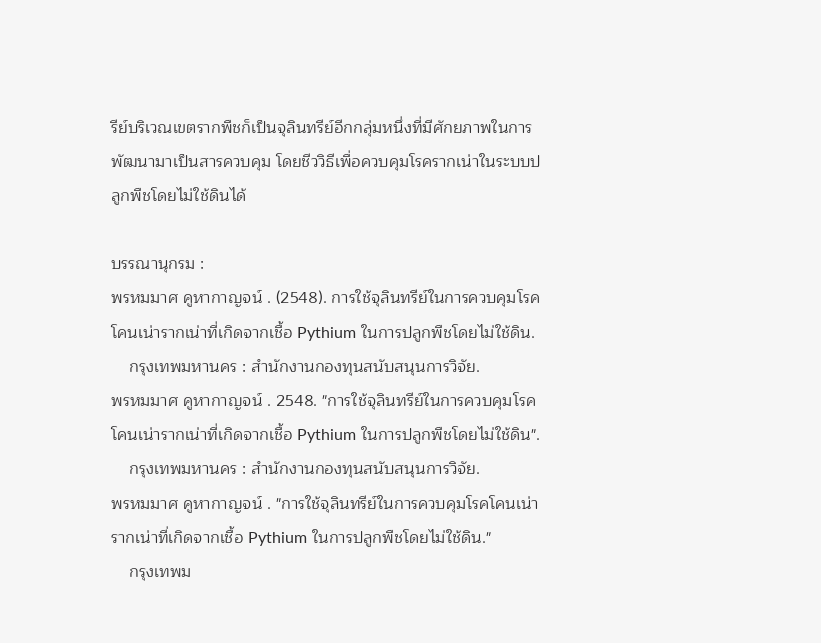รีย์บริเวณเขตรากพืชก็เป็นจุลินทรีย์อีกกลุ่มหนึ่งที่มีศักยภาพในการพัฒนามาเป็นสารควบคุม โดยชีววิธีเพื่อควบคุมโรครากเน่าในระบบปลูกพืชโดยไม่ใช้ดินได้

บรรณานุกรม :
พรหมมาศ คูหากาญจน์ . (2548). การใช้จุลินทรีย์ในการควบคุมโรคโคนเน่ารากเน่าที่เกิดจากเชื้อ Pythium ในการปลูกพืชโดยไม่ใช้ดิน.
    กรุงเทพมหานคร : สำนักงานกองทุนสนับสนุนการวิจัย.
พรหมมาศ คูหากาญจน์ . 2548. "การใช้จุลินทรีย์ในการควบคุมโรคโคนเน่ารากเน่าที่เกิดจากเชื้อ Pythium ในการปลูกพืชโดยไม่ใช้ดิน".
    กรุงเทพมหานคร : สำนักงานกองทุนสนับสนุนการวิจัย.
พรหมมาศ คูหากาญจน์ . "การใช้จุลินทรีย์ในการควบคุมโรคโคนเน่ารากเน่าที่เกิดจากเชื้อ Pythium ในการปลูกพืชโดยไม่ใช้ดิน."
    กรุงเทพม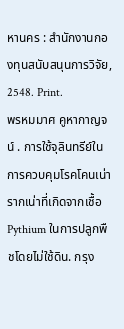หานคร : สำนักงานกองทุนสนับสนุนการวิจัย, 2548. Print.
พรหมมาศ คูหากาญจน์ . การใช้จุลินทรีย์ในการควบคุมโรคโคนเน่ารากเน่าที่เกิดจากเชื้อ Pythium ในการปลูกพืชโดยไม่ใช้ดิน. กรุง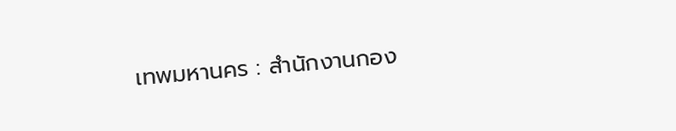เทพมหานคร : สำนักงานกอง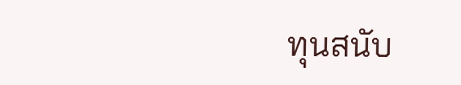ทุนสนับ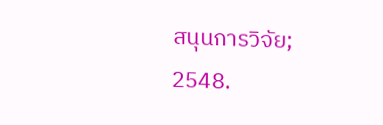สนุนการวิจัย; 2548.